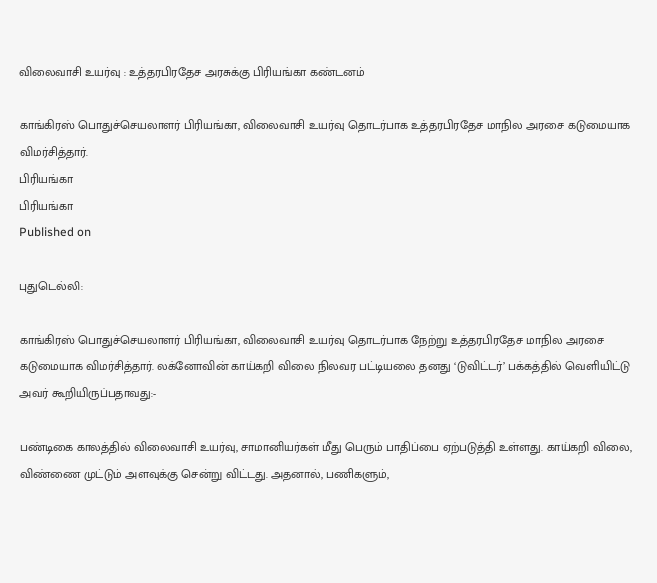விலைவாசி உயர்வு : உத்தரபிரதேச அரசுக்கு பிரியங்கா கண்டனம்

காங்கிரஸ் பொதுச்செயலாளர் பிரியங்கா, விலைவாசி உயர்வு தொடர்பாக உத்தரபிரதேச மாநில அரசை கடுமையாக விமர்சித்தார்.
பிரியங்கா
பிரியங்கா
Published on

புதுடெல்லி:

காங்கிரஸ் பொதுச்செயலாளர் பிரியங்கா, விலைவாசி உயர்வு தொடர்பாக நேற்று உத்தரபிரதேச மாநில அரசை கடுமையாக விமர்சித்தார். லக்னோவின் காய்கறி விலை நிலவர பட்டியலை தனது ‘டுவிட்டர்’ பக்கத்தில் வெளியிட்டு அவர் கூறியிருப்பதாவது:-

பண்டிகை காலத்தில் விலைவாசி உயர்வு, சாமானியர்கள் மீது பெரும் பாதிப்பை ஏற்படுத்தி உள்ளது. காய்கறி விலை, விண்ணை முட்டும் அளவுக்கு சென்று விட்டது. அதனால், பணிகளும்,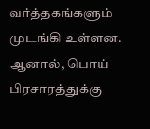வர்த்தகங்களும் முடங்கி உள்ளன. ஆனால், பொய் பிரசாரத்துக்கு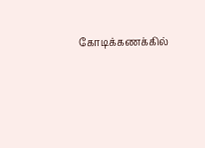கோடிக்கணக்கில்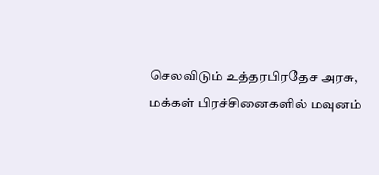செலவிடும் உத்தரபிரதேச அரசு, மக்கள் பிரச்சினைகளில் மவுனம்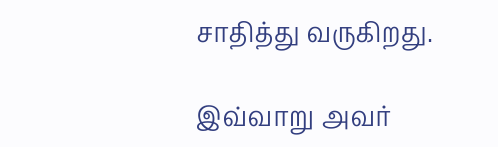சாதித்து வருகிறது.

இவ்வாறு அவர்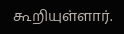கூறியுள்ளார்.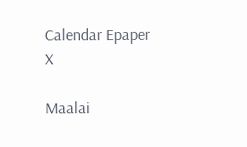Calendar Epaper
X

Maalai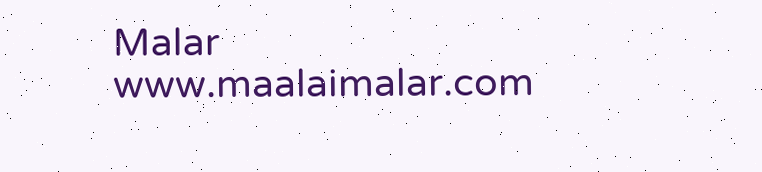Malar
www.maalaimalar.com